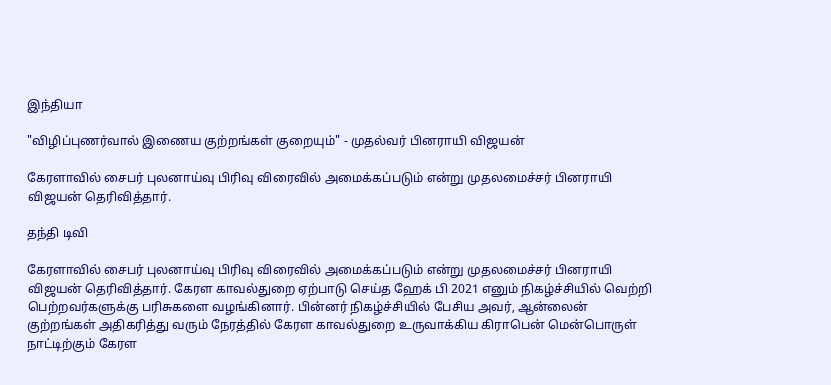இந்தியா

"விழிப்புணர்வால் இணைய குற்றங்கள் குறையும்" - முதல்வர் பினராயி விஜயன்

கேரளாவில் சைபர் புலனாய்வு பிரிவு விரைவில் அமைக்கப்படும் என்று முதலமைச்சர் பினராயி விஜயன் தெரிவித்தார்.

தந்தி டிவி

கேரளாவில் சைபர் புலனாய்வு பிரிவு விரைவில் அமைக்கப்படும் என்று முதலமைச்சர் பினராயி விஜயன் தெரிவித்தார். கேரள காவல்துறை ஏற்பாடு செய்த ஹேக் பி 2021 எனும் நிகழ்ச்சியில் வெற்றி பெற்றவர்களுக்கு பரிசுகளை வழங்கினார். பின்னர் நிகழ்ச்சியில் பேசிய அவர், ஆன்லைன் குற்றங்கள் அதிகரித்து வரும் நேரத்தில் கேரள காவல்துறை உருவாக்கிய கிராபென் மென்பொருள் நாட்டிற்கும் கேரள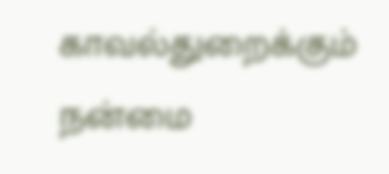காவல்துறைக்கும் நன்மை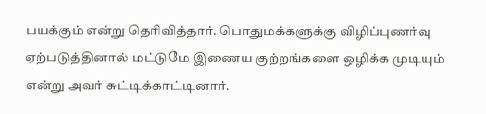பயக்கும் என்று தெரிவித்தார். பொதுமக்களுக்கு விழிப்புணர்வு ஏற்படுத்தினால் மட்டுமே இணைய குற்றங்களை ஒழிக்க முடியும் என்று அவர் சுட்டிக்காட்டினார்.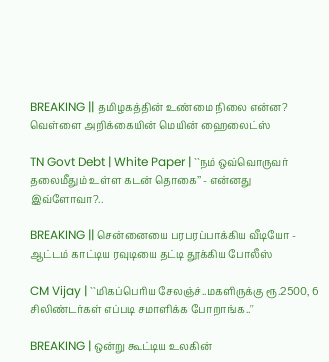BREAKING || தமிழகத்தின் உண்மை நிலை என்ன? வெள்ளை அறிக்கையின் மெயின் ஹைலைட்ஸ்

TN Govt Debt | White Paper | ``நம் ஒவ்வொருவர் தலைமீதும் உள்ள கடன் தொகை’’ - என்னது இவ்ளோவா?..

BREAKING || சென்னையை பரபரப்பாக்கிய வீடியோ - ஆட்டம் காட்டிய ரவுடியை தட்டி தூக்கிய போலீஸ்

CM Vijay | ``மிகப்பெரிய சேலஞ்ச்..மகளிருக்கு ரூ.2500, 6 சிலிண்டர்கள் எப்படி சமாளிக்க போறாங்க..''

BREAKING | ஒன்று கூட்டிய உலகின்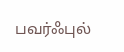பவர்ஃபுல்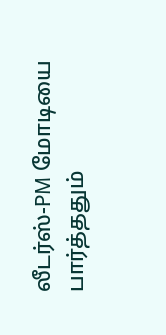லீடர்ஸ்-PM மோடியை பார்த்ததும்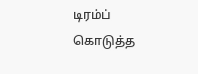டிரம்ப் கொடுத்த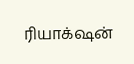ரியாக்‌ஷன்